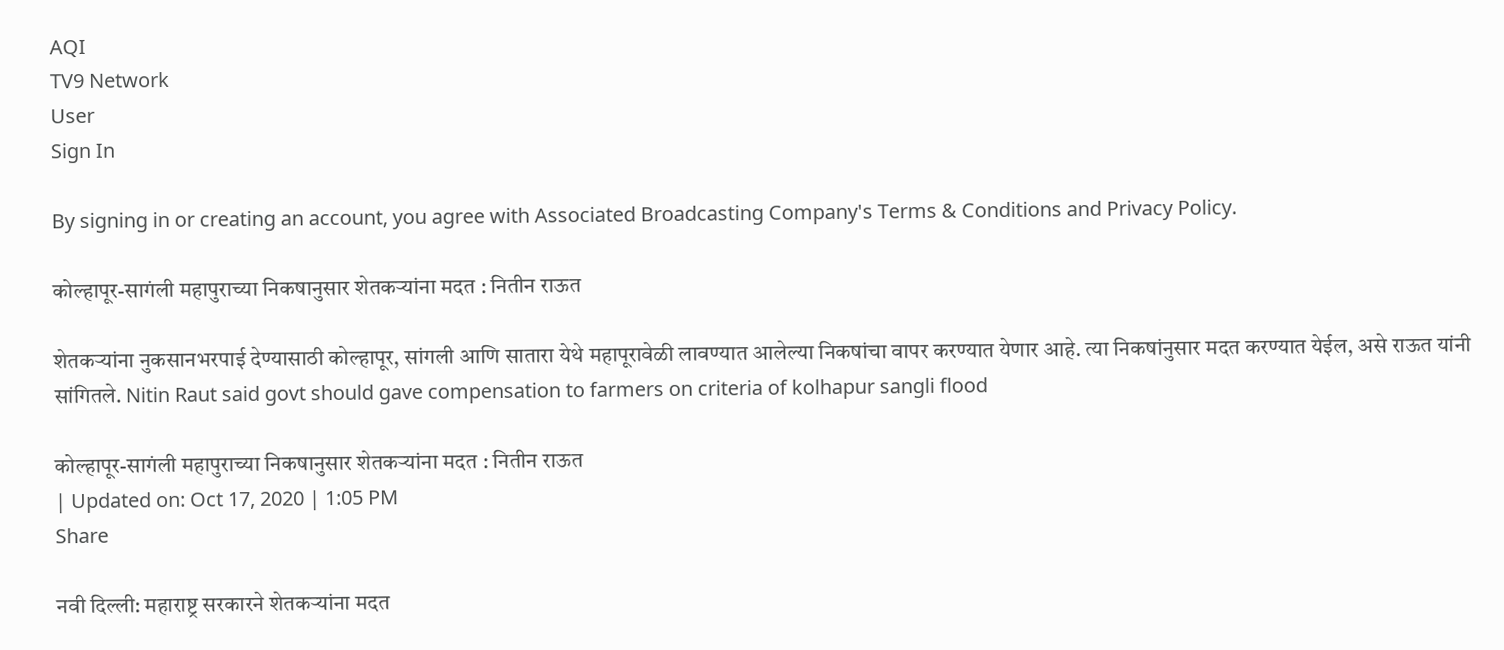AQI
TV9 Network
User
Sign In

By signing in or creating an account, you agree with Associated Broadcasting Company's Terms & Conditions and Privacy Policy.

कोल्हापूर-सागंली महापुराच्या निकषानुसार शेतकऱ्यांना मदत : नितीन राऊत

शेतकऱ्यांना नुकसानभरपाई देण्यासाठी कोल्हापूर, सांगली आणि सातारा येथे महापूरावेळी लावण्यात आलेल्या निकषांचा वापर करण्यात येणार आहे. त्या निकषांनुसार मदत करण्यात येईल, असे राऊत यांनी सांगितले. Nitin Raut said govt should gave compensation to farmers on criteria of kolhapur sangli flood

कोल्हापूर-सागंली महापुराच्या निकषानुसार शेतकऱ्यांना मदत : नितीन राऊत
| Updated on: Oct 17, 2020 | 1:05 PM
Share

नवी दिल्ली: महाराष्ट्र सरकारने शेतकऱ्यांना मदत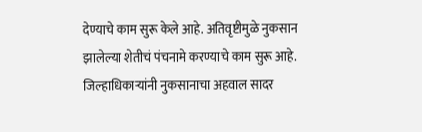देण्याचे काम सुरू केले आहे. अतिवृष्टीमुळे नुकसान झालेल्या शेतीचं पंचनामे करण्याचे काम सुरू आहे. जिल्हाधिकाऱ्यांनी नुकसानाचा अहवाल सादर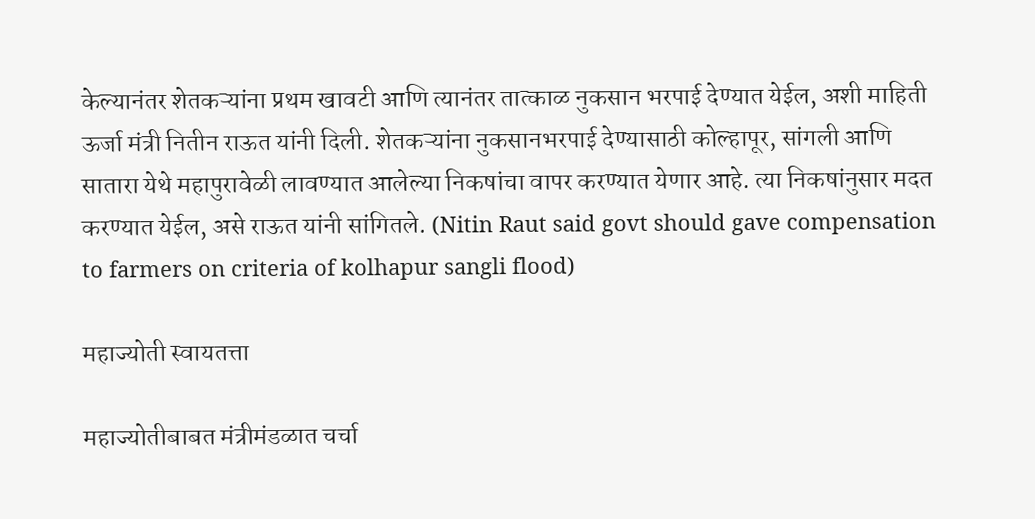केल्यानंतर शेतकऱ्यांना प्रथम खावटी आणि त्यानंतर तात्काळ नुकसान भरपाई देण्यात येईल, अशी माहिती ऊर्जा मंत्री नितीन राऊत यांनी दिली. शेतकऱ्यांना नुकसानभरपाई देण्यासाठी कोल्हापूर, सांगली आणि सातारा येथे महापुरावेळी लावण्यात आलेल्या निकषांचा वापर करण्यात येणार आहे. त्या निकषांनुसार मदत करण्यात येईल, असे राऊत यांनी सांगितले. (Nitin Raut said govt should gave compensation to farmers on criteria of kolhapur sangli flood)

महाज्योती स्वायतत्ता

महाज्योतीबाबत मंत्रीमंडळात चर्चा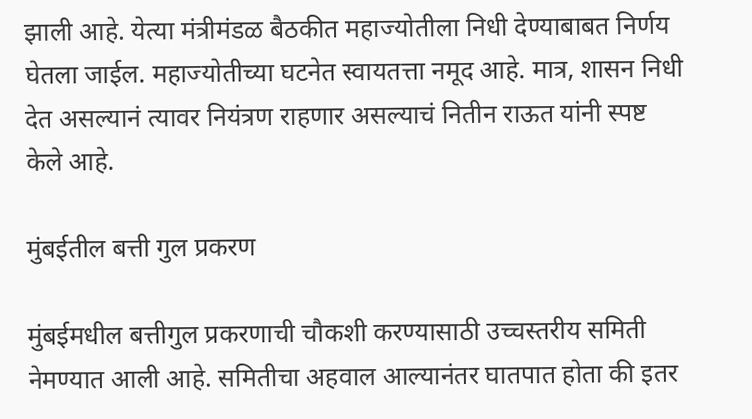झाली आहे. येत्या मंत्रीमंडळ बैठकीत महाज्योतीला निधी देण्याबाबत निर्णय घेतला जाईल. महाज्योतीच्या घटनेत स्वायतत्ता नमूद आहे. मात्र, शासन निधी देत असल्यानं त्यावर नियंत्रण राहणार असल्याचं नितीन राऊत यांनी स्पष्ट केले आहे.

मुंबईतील बत्ती गुल प्रकरण

मुंबईमधील बत्तीगुल प्रकरणाची चौकशी करण्यासाठी उच्चस्तरीय समिती नेमण्यात आली आहे. समितीचा अहवाल आल्यानंतर घातपात होता की इतर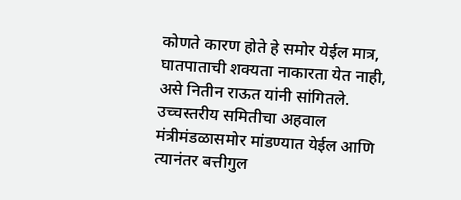कोणते कारण होते हे समोर येईल मात्र, घातपाताची शक्यता नाकारता येत नाही, असे नितीन राऊत यांनी सांगितले. उच्चस्तरीय समितीचा अहवाल मंत्रीमंडळासमोर मांडण्यात येईल आणि त्यानंतर बत्तीगुल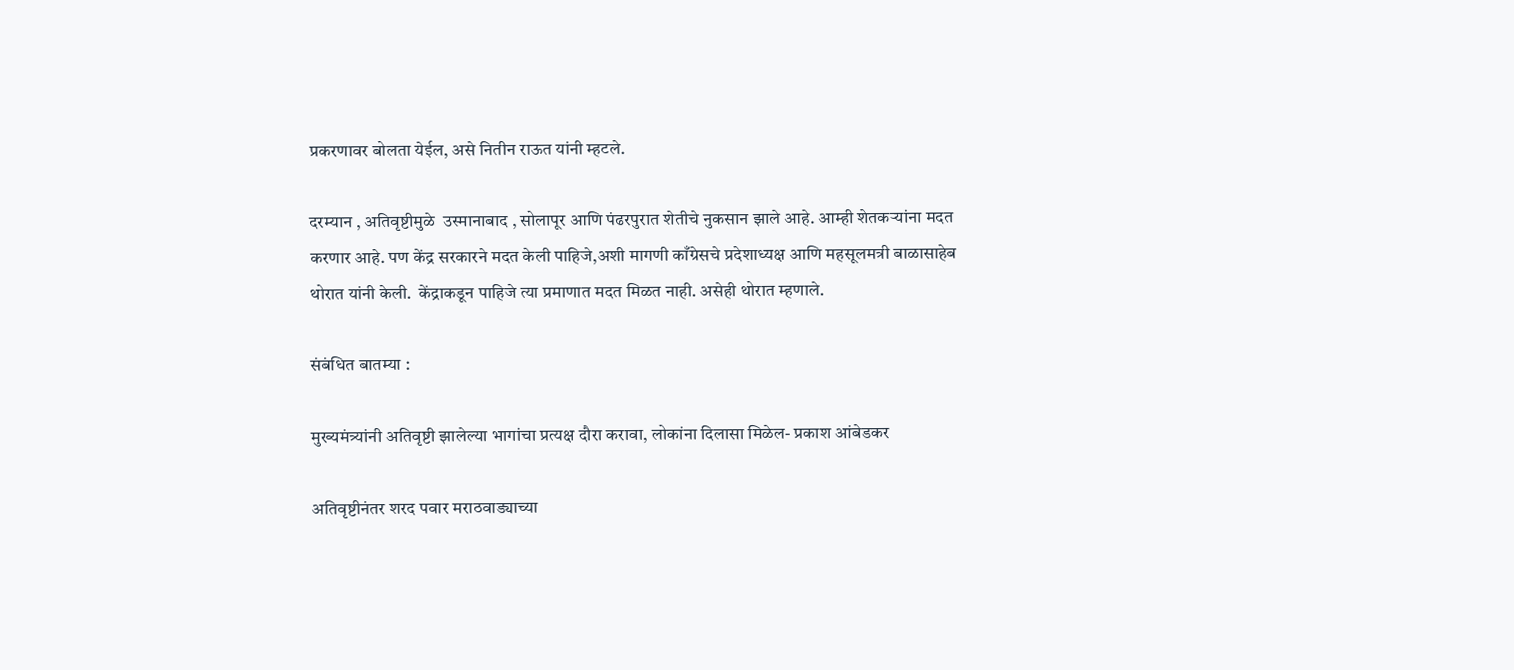प्रकरणावर बोलता येईल, असे नितीन राऊत यांनी म्हटले.

दरम्यान , अतिवृष्टीमुळे  उस्मानाबाद , सोलापूर आणि पंढरपुरात शेतीचे नुकसान झाले आहे. आम्ही शेतकऱ्यांना मदत करणार आहे. पण केंद्र सरकारने मदत केली पाहिजे,अशी मागणी काँग्रेसचे प्रदेशाध्यक्ष आणि महसूलमत्री बाळासाहेब थोरात यांनी केली.  केंद्राकडून पाहिजे त्या प्रमाणात मदत मिळत नाही. असेही थोरात म्हणाले.

संबंधित बातम्या :

मुख्यमंत्र्यांनी अतिवृष्टी झालेल्या भागांचा प्रत्यक्ष दौरा करावा, लोकांना दिलासा मिळेल- प्रकाश आंबेडकर

अतिवृष्टीनंतर शरद पवार मराठवाड्याच्या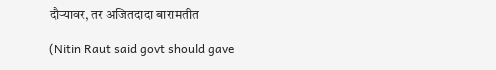दौऱ्यावर, तर अजितदादा बारामतीत

(Nitin Raut said govt should gave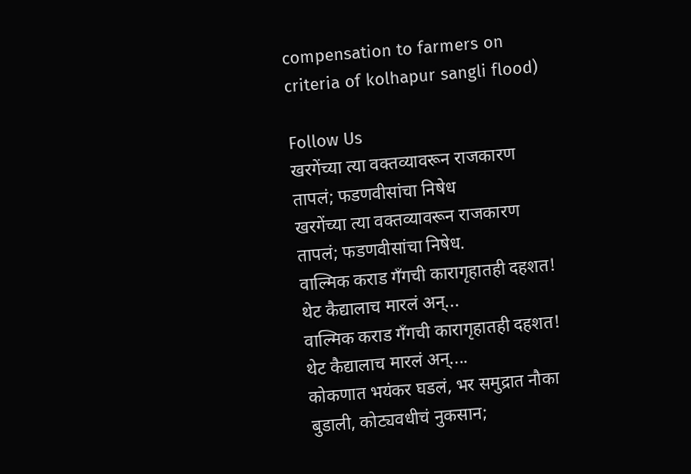compensation to farmers on criteria of kolhapur sangli flood)

Follow Us
खरगेंच्या त्या वक्तव्यावरून राजकारण तापलं; फडणवीसांचा निषेध
खरगेंच्या त्या वक्तव्यावरून राजकारण तापलं; फडणवीसांचा निषेध.
वाल्मिक कराड गँगची कारागृहातही दहशत! थेट कैद्यालाच मारलं अन्...
वाल्मिक कराड गँगची कारागृहातही दहशत! थेट कैद्यालाच मारलं अन्....
कोकणात भयंकर घडलं, भर समुद्रात नौका बुडाली, कोट्यवधीचं नुकसान;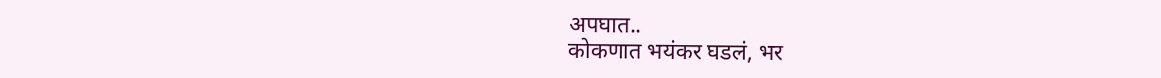अपघात..
कोकणात भयंकर घडलं, भर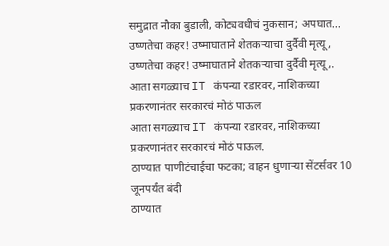समुद्रात नौका बुडाली, कोट्यवधीचं नुकसान; अपघात...
उष्णतेचा कहर! उष्माघाताने शेतकऱ्याचा दुर्दैवी मृत्यू,
उष्णतेचा कहर! उष्माघाताने शेतकऱ्याचा दुर्दैवी मृत्यू,.
आता सगळ्याच IT कंपन्या रडारवर, नाशिकच्या प्रकरणानंतर सरकारचं मोठं पाऊल
आता सगळ्याच IT कंपन्या रडारवर, नाशिकच्या प्रकरणानंतर सरकारचं मोठं पाऊल.
ठाण्यात पाणीटंचाईचा फटका; वाहन धुणाऱ्या सेंटर्सवर 10 जूनपर्यंत बंदी
ठाण्यात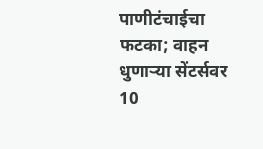पाणीटंचाईचा फटका; वाहन धुणाऱ्या सेंटर्सवर 10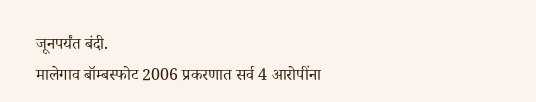जूनपर्यंत बंदी.
मालेगाव बॉम्बस्फोट 2006 प्रकरणात सर्व 4 आरोपींना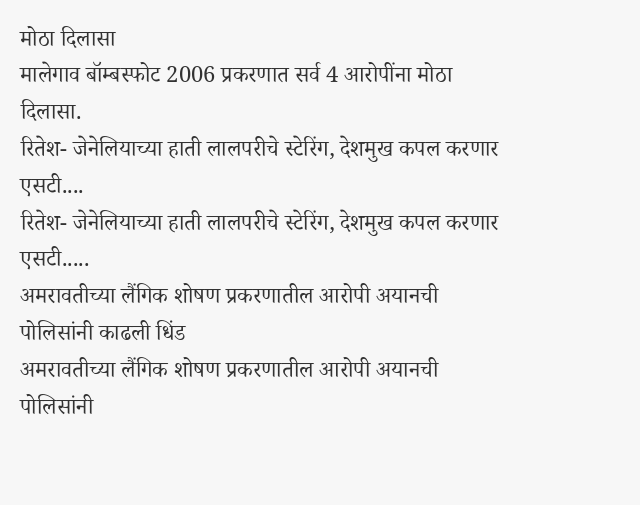मोठा दिलासा
मालेगाव बॉम्बस्फोट 2006 प्रकरणात सर्व 4 आरोपींना मोठा दिलासा.
रितेश- जेनेलियाच्या हाती लालपरीचे स्टेरिंग, देशमुख कपल करणार एसटी....
रितेश- जेनेलियाच्या हाती लालपरीचे स्टेरिंग, देशमुख कपल करणार एसटी.....
अमरावतीच्या लैंगिक शोषण प्रकरणातील आरोपी अयानची पोलिसांनी काढली धिंड
अमरावतीच्या लैंगिक शोषण प्रकरणातील आरोपी अयानची पोलिसांनी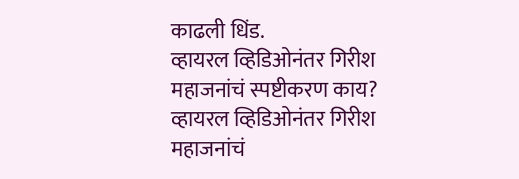काढली धिंड.
व्हायरल व्हिडिओनंतर गिरीश महाजनांचं स्पष्टीकरण काय?
व्हायरल व्हिडिओनंतर गिरीश महाजनांचं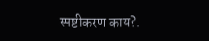स्पष्टीकरण काय?.